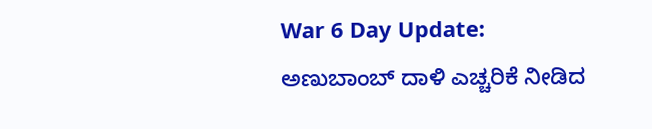War 6 Day Update: ಅಣುಬಾಂಬ್ ದಾಳಿ ಎಚ್ಚರಿಕೆ ನೀಡಿದ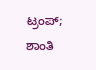ಟ್ರಂಪ್; ಶಾಂತಿ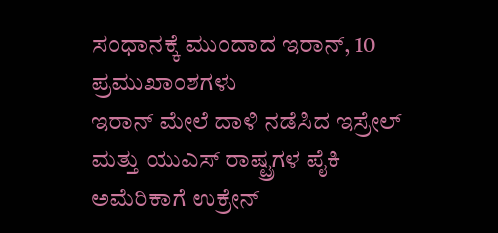ಸಂಧಾನಕ್ಕೆ ಮುಂದಾದ ಇರಾನ್, 10 ಪ್ರಮುಖಾಂಶಗಳು
ಇರಾನ್ ಮೇಲೆ ದಾಳಿ ನಡೆಸಿದ ಇಸ್ರೇಲ್ ಮತ್ತು ಯುಎಸ್ ರಾಷ್ಟ್ರಗಳ ಪೈಕಿ ಅಮೆರಿಕಾಗೆ ಉಕ್ರೇನ್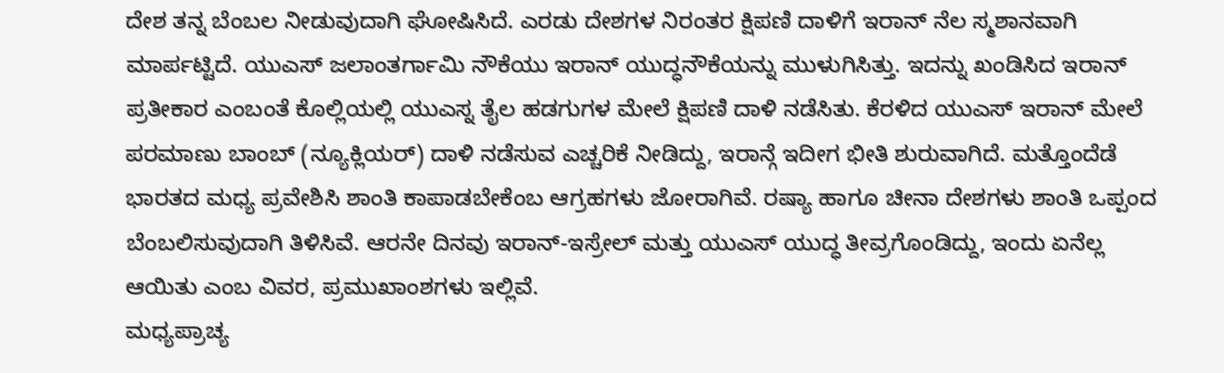ದೇಶ ತನ್ನ ಬೆಂಬಲ ನೀಡುವುದಾಗಿ ಘೋಷಿಸಿದೆ. ಎರಡು ದೇಶಗಳ ನಿರಂತರ ಕ್ಷಿಪಣಿ ದಾಳಿಗೆ ಇರಾನ್ ನೆಲ ಸ್ಮಶಾನವಾಗಿ ಮಾರ್ಪಟ್ಟಿದೆ. ಯುಎಸ್ ಜಲಾಂತರ್ಗಾಮಿ ನೌಕೆಯು ಇರಾನ್ ಯುದ್ಧನೌಕೆಯನ್ನು ಮುಳುಗಿಸಿತ್ತು. ಇದನ್ನು ಖಂಡಿಸಿದ ಇರಾನ್ ಪ್ರತೀಕಾರ ಎಂಬಂತೆ ಕೊಲ್ಲಿಯಲ್ಲಿ ಯುಎಸ್ನ ತೈಲ ಹಡಗುಗಳ ಮೇಲೆ ಕ್ಷಿಪಣಿ ದಾಳಿ ನಡೆಸಿತು. ಕೆರಳಿದ ಯುಎಸ್ ಇರಾನ್ ಮೇಲೆ ಪರಮಾಣು ಬಾಂಬ್ (ನ್ಯೂಕ್ಲಿಯರ್) ದಾಳಿ ನಡೆಸುವ ಎಚ್ಚರಿಕೆ ನೀಡಿದ್ದು, ಇರಾನ್ಗೆ ಇದೀಗ ಭೀತಿ ಶುರುವಾಗಿದೆ. ಮತ್ತೊಂದೆಡೆ ಭಾರತದ ಮಧ್ಯ ಪ್ರವೇಶಿಸಿ ಶಾಂತಿ ಕಾಪಾಡಬೇಕೆಂಬ ಆಗ್ರಹಗಳು ಜೋರಾಗಿವೆ. ರಷ್ಯಾ ಹಾಗೂ ಚೀನಾ ದೇಶಗಳು ಶಾಂತಿ ಒಪ್ಪಂದ ಬೆಂಬಲಿಸುವುದಾಗಿ ತಿಳಿಸಿವೆ. ಆರನೇ ದಿನವು ಇರಾನ್-ಇಸ್ರೇಲ್ ಮತ್ತು ಯುಎಸ್ ಯುದ್ಧ ತೀವ್ರಗೊಂಡಿದ್ದು, ಇಂದು ಏನೆಲ್ಲ ಆಯಿತು ಎಂಬ ವಿವರ, ಪ್ರಮುಖಾಂಶಗಳು ಇಲ್ಲಿವೆ.
ಮಧ್ಯಪ್ರಾಚ್ಯ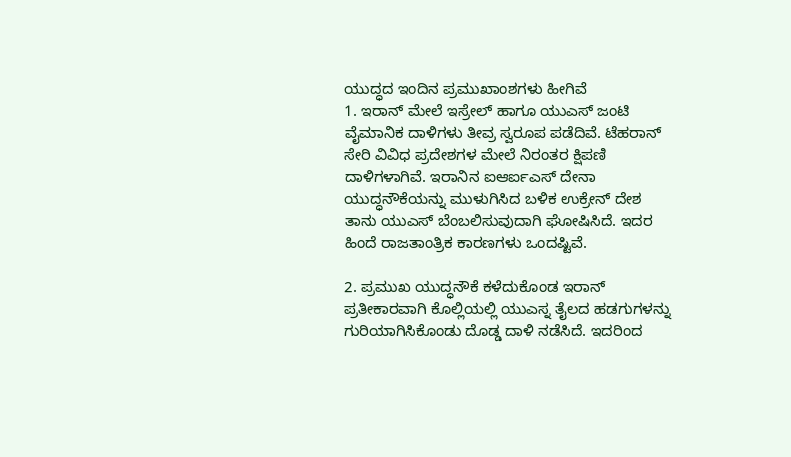ಯುದ್ಧದ ಇಂದಿನ ಪ್ರಮುಖಾಂಶಗಳು ಹೀಗಿವೆ
1. ಇರಾನ್ ಮೇಲೆ ಇಸ್ರೇಲ್ ಹಾಗೂ ಯುಎಸ್ ಜಂಟಿ ವೈಮಾನಿಕ ದಾಳಿಗಳು ತೀವ್ರ ಸ್ವರೂಪ ಪಡೆದಿವೆ. ಟೆಹರಾನ್ ಸೇರಿ ವಿವಿಧ ಪ್ರದೇಶಗಳ ಮೇಲೆ ನಿರಂತರ ಕ್ಷಿಪಣಿ ದಾಳಿಗಳಾಗಿವೆ. ಇರಾನಿನ ಐಆರ್ಐಎಸ್ ದೇನಾ ಯುದ್ಧನೌಕೆಯನ್ನು ಮುಳುಗಿಸಿದ ಬಳಿಕ ಉಕ್ರೇನ್ ದೇಶ ತಾನು ಯುಎಸ್ ಬೆಂಬಲಿಸುವುದಾಗಿ ಘೋಷಿಸಿದೆ. ಇದರ ಹಿಂದೆ ರಾಜತಾಂತ್ರಿಕ ಕಾರಣಗಳು ಒಂದಷ್ಟಿವೆ.

2. ಪ್ರಮುಖ ಯುದ್ಧನೌಕೆ ಕಳೆದುಕೊಂಡ ಇರಾನ್ ಪ್ರತೀಕಾರವಾಗಿ ಕೊಲ್ಲಿಯಲ್ಲಿ ಯುಎಸ್ನ ತೈಲದ ಹಡಗುಗಳನ್ನು ಗುರಿಯಾಗಿಸಿಕೊಂಡು ದೊಡ್ಡ ದಾಳಿ ನಡೆಸಿದೆ. ಇದರಿಂದ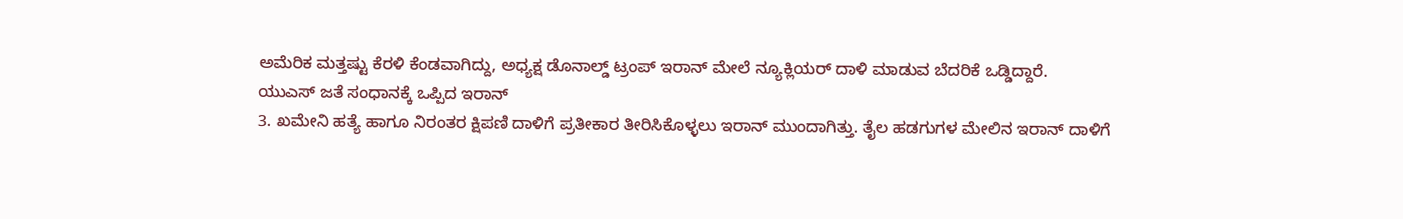ಅಮೆರಿಕ ಮತ್ತಷ್ಟು ಕೆರಳಿ ಕೆಂಡವಾಗಿದ್ದು, ಅಧ್ಯಕ್ಷ ಡೊನಾಲ್ಡ್ ಟ್ರಂಪ್ ಇರಾನ್ ಮೇಲೆ ನ್ಯೂಕ್ಲಿಯರ್ ದಾಳಿ ಮಾಡುವ ಬೆದರಿಕೆ ಒಡ್ಡಿದ್ದಾರೆ.
ಯುಎಸ್ ಜತೆ ಸಂಧಾನಕ್ಕೆ ಒಪ್ಪಿದ ಇರಾನ್
3. ಖಮೇನಿ ಹತ್ಯೆ ಹಾಗೂ ನಿರಂತರ ಕ್ಷಿಪಣಿ ದಾಳಿಗೆ ಪ್ರತೀಕಾರ ತೀರಿಸಿಕೊಳ್ಳಲು ಇರಾನ್ ಮುಂದಾಗಿತ್ತು. ತೈಲ ಹಡಗುಗಳ ಮೇಲಿನ ಇರಾನ್ ದಾಳಿಗೆ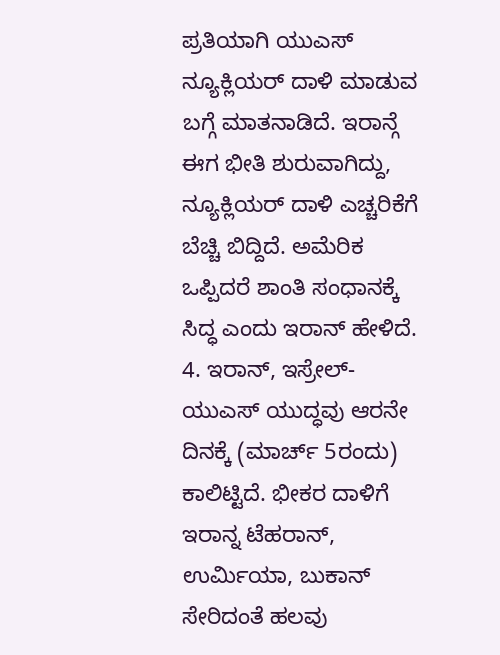ಪ್ರತಿಯಾಗಿ ಯುಎಸ್ ನ್ಯೂಕ್ಲಿಯರ್ ದಾಳಿ ಮಾಡುವ ಬಗ್ಗೆ ಮಾತನಾಡಿದೆ. ಇರಾನ್ಗೆ ಈಗ ಭೀತಿ ಶುರುವಾಗಿದ್ದು, ನ್ಯೂಕ್ಲಿಯರ್ ದಾಳಿ ಎಚ್ಚರಿಕೆಗೆ ಬೆಚ್ಚಿ ಬಿದ್ದಿದೆ. ಅಮೆರಿಕ ಒಪ್ಪಿದರೆ ಶಾಂತಿ ಸಂಧಾನಕ್ಕೆ ಸಿದ್ಧ ಎಂದು ಇರಾನ್ ಹೇಳಿದೆ.
4. ಇರಾನ್, ಇಸ್ರೇಲ್-ಯುಎಸ್ ಯುದ್ಧವು ಆರನೇ ದಿನಕ್ಕೆ (ಮಾರ್ಚ್ 5ರಂದು) ಕಾಲಿಟ್ಟಿದೆ. ಭೀಕರ ದಾಳಿಗೆ ಇರಾನ್ನ ಟೆಹರಾನ್, ಉರ್ಮಿಯಾ, ಬುಕಾನ್ ಸೇರಿದಂತೆ ಹಲವು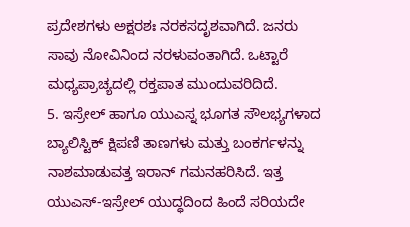ಪ್ರದೇಶಗಳು ಅಕ್ಷರಶಃ ನರಕಸದೃಶವಾಗಿದೆ. ಜನರು ಸಾವು ನೋವಿನಿಂದ ನರಳುವಂತಾಗಿದೆ. ಒಟ್ಟಾರೆ ಮಧ್ಯಪ್ರಾಚ್ಯದಲ್ಲಿ ರಕ್ತಪಾತ ಮುಂದುವರಿದಿದೆ.
5. ಇಸ್ರೇಲ್ ಹಾಗೂ ಯುಎಸ್ನ ಭೂಗತ ಸೌಲಭ್ಯಗಳಾದ ಬ್ಯಾಲಿಸ್ಟಿಕ್ ಕ್ಷಿಪಣಿ ತಾಣಗಳು ಮತ್ತು ಬಂಕರ್ಗಳನ್ನು ನಾಶಮಾಡುವತ್ತ ಇರಾನ್ ಗಮನಹರಿಸಿದೆ. ಇತ್ತ ಯುಎಸ್-ಇಸ್ರೇಲ್ ಯುದ್ಧದಿಂದ ಹಿಂದೆ ಸರಿಯದೇ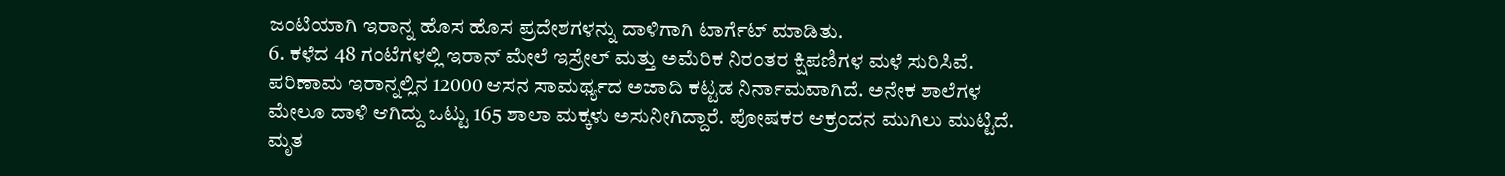ಜಂಟಿಯಾಗಿ ಇರಾನ್ನ ಹೊಸ ಹೊಸ ಪ್ರದೇಶಗಳನ್ನು ದಾಳಿಗಾಗಿ ಟಾರ್ಗೆಟ್ ಮಾಡಿತು.
6. ಕಳೆದ 48 ಗಂಟೆಗಳಲ್ಲಿ ಇರಾನ್ ಮೇಲೆ ಇಸ್ರೇಲ್ ಮತ್ತು ಅಮೆರಿಕ ನಿರಂತರ ಕ್ಷಿಪಣಿಗಳ ಮಳೆ ಸುರಿಸಿವೆ. ಪರಿಣಾಮ ಇರಾನ್ನಲ್ಲಿನ 12000 ಆಸನ ಸಾಮರ್ಥ್ಯದ ಅಜಾದಿ ಕಟ್ಟಡ ನಿರ್ನಾಮವಾಗಿದೆ. ಅನೇಕ ಶಾಲೆಗಳ ಮೇಲೂ ದಾಳಿ ಆಗಿದ್ದು ಒಟ್ಟು 165 ಶಾಲಾ ಮಕ್ಕಳು ಅಸುನೀಗಿದ್ದಾರೆ. ಪೋಷಕರ ಆಕ್ರಂದನ ಮುಗಿಲು ಮುಟ್ಟಿದೆ. ಮೃತ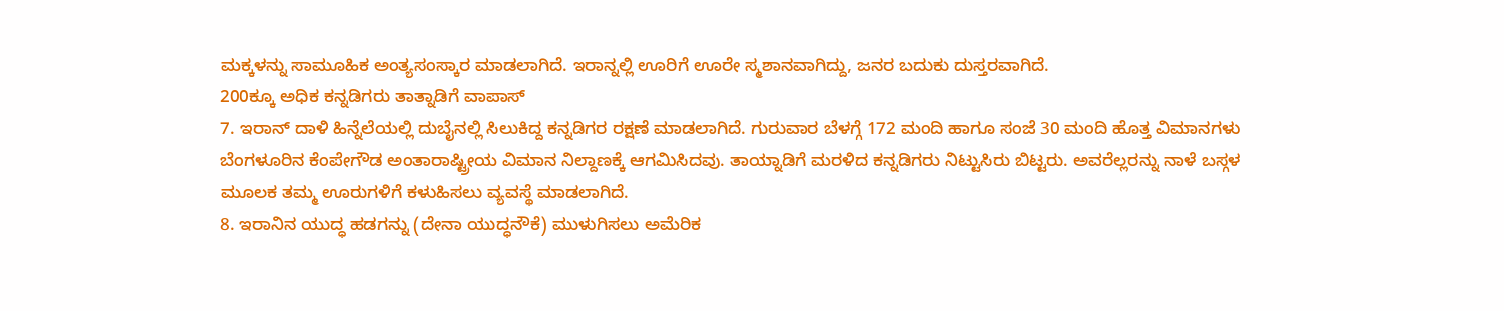ಮಕ್ಕಳನ್ನು ಸಾಮೂಹಿಕ ಅಂತ್ಯಸಂಸ್ಕಾರ ಮಾಡಲಾಗಿದೆ. ಇರಾನ್ನಲ್ಲಿ ಊರಿಗೆ ಊರೇ ಸ್ಮಶಾನವಾಗಿದ್ದು, ಜನರ ಬದುಕು ದುಸ್ತರವಾಗಿದೆ.
200ಕ್ಕೂ ಅಧಿಕ ಕನ್ನಡಿಗರು ತಾತ್ನಾಡಿಗೆ ವಾಪಾಸ್
7. ಇರಾನ್ ದಾಳಿ ಹಿನ್ನೆಲೆಯಲ್ಲಿ ದುಬೈನಲ್ಲಿ ಸಿಲುಕಿದ್ದ ಕನ್ನಡಿಗರ ರಕ್ಷಣೆ ಮಾಡಲಾಗಿದೆ. ಗುರುವಾರ ಬೆಳಗ್ಗೆ 172 ಮಂದಿ ಹಾಗೂ ಸಂಜೆ 30 ಮಂದಿ ಹೊತ್ತ ವಿಮಾನಗಳು ಬೆಂಗಳೂರಿನ ಕೆಂಪೇಗೌಡ ಅಂತಾರಾಷ್ಟ್ರೀಯ ವಿಮಾನ ನಿಲ್ದಾಣಕ್ಕೆ ಆಗಮಿಸಿದವು. ತಾಯ್ನಾಡಿಗೆ ಮರಳಿದ ಕನ್ನಡಿಗರು ನಿಟ್ಟುಸಿರು ಬಿಟ್ಟರು. ಅವರೆಲ್ಲರನ್ನು ನಾಳೆ ಬಸ್ಗಳ ಮೂಲಕ ತಮ್ಮ ಊರುಗಳಿಗೆ ಕಳುಹಿಸಲು ವ್ಯವಸ್ಥೆ ಮಾಡಲಾಗಿದೆ.
8. ಇರಾನಿನ ಯುದ್ಧ ಹಡಗನ್ನು (ದೇನಾ ಯುದ್ಧನೌಕೆ) ಮುಳುಗಿಸಲು ಅಮೆರಿಕ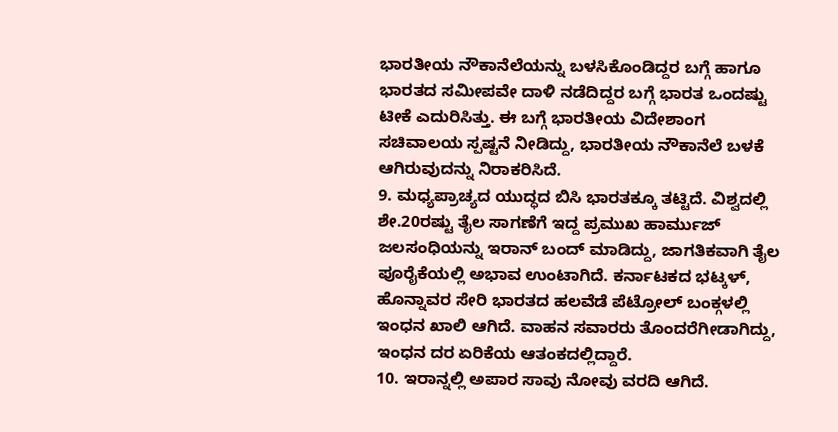ಭಾರತೀಯ ನೌಕಾನೆಲೆಯನ್ನು ಬಳಸಿಕೊಂಡಿದ್ದರ ಬಗ್ಗೆ ಹಾಗೂ ಭಾರತದ ಸಮೀಪವೇ ದಾಳಿ ನಡೆದಿದ್ದರ ಬಗ್ಗೆ ಭಾರತ ಒಂದಷ್ಟು ಟೀಕೆ ಎದುರಿಸಿತ್ತು. ಈ ಬಗ್ಗೆ ಭಾರತೀಯ ವಿದೇಶಾಂಗ ಸಚಿವಾಲಯ ಸ್ಪಷ್ಟನೆ ನೀಡಿದ್ದು, ಭಾರತೀಯ ನೌಕಾನೆಲೆ ಬಳಕೆ ಆಗಿರುವುದನ್ನು ನಿರಾಕರಿಸಿದೆ.
9. ಮಧ್ಯಪ್ರಾಚ್ಯದ ಯುದ್ಧದ ಬಿಸಿ ಭಾರತಕ್ಕೂ ತಟ್ಟಿದೆ. ವಿಶ್ವದಲ್ಲಿ ಶೇ.20ರಷ್ಟು ತೈಲ ಸಾಗಣೆಗೆ ಇದ್ದ ಪ್ರಮುಖ ಹಾರ್ಮುಜ್ ಜಲಸಂಧಿಯನ್ನು ಇರಾನ್ ಬಂದ್ ಮಾಡಿದ್ದು, ಜಾಗತಿಕವಾಗಿ ತೈಲ ಪೂರೈಕೆಯಲ್ಲಿ ಅಭಾವ ಉಂಟಾಗಿದೆ. ಕರ್ನಾಟಕದ ಭಟ್ಕಳ್, ಹೊನ್ನಾವರ ಸೇರಿ ಭಾರತದ ಹಲವೆಡೆ ಪೆಟ್ರೋಲ್ ಬಂಕ್ಗಳಲ್ಲಿ ಇಂಧನ ಖಾಲಿ ಆಗಿದೆ. ವಾಹನ ಸವಾರರು ತೊಂದರೆಗೀಡಾಗಿದ್ದು, ಇಂಧನ ದರ ಏರಿಕೆಯ ಆತಂಕದಲ್ಲಿದ್ದಾರೆ.
10. ಇರಾನ್ನಲ್ಲಿ ಅಪಾರ ಸಾವು ನೋವು ವರದಿ ಆಗಿದೆ.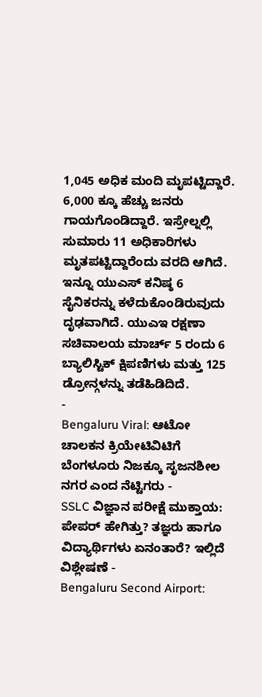1,045 ಅಧಿಕ ಮಂದಿ ಮೃಪಟ್ಟಿದ್ದಾರೆ. 6,000 ಕ್ಕೂ ಹೆಚ್ಚು ಜನರು ಗಾಯಗೊಂಡಿದ್ದಾರೆ. ಇಸ್ರೇಲ್ನಲ್ಲಿ ಸುಮಾರು 11 ಅಧಿಕಾರಿಗಳು ಮೃತಪಟ್ಟಿದ್ದಾರೆಂದು ವರದಿ ಆಗಿದೆ. ಇನ್ನೂ ಯುಎಸ್ ಕನಿಷ್ಠ 6 ಸೈನಿಕರನ್ನು ಕಳೆದುಕೊಂಡಿರುವುದು ದೃಢವಾಗಿದೆ. ಯುಎಇ ರಕ್ಷಣಾ ಸಚಿವಾಲಯ ಮಾರ್ಚ್ 5 ರಂದು 6 ಬ್ಯಾಲಿಸ್ಟಿಕ್ ಕ್ಷಿಪಣಿಗಳು ಮತ್ತು 125 ಡ್ರೋನ್ಗಳನ್ನು ತಡೆಹಿಡಿದಿದೆ.
-
Bengaluru Viral: ಆಟೋ ಚಾಲಕನ ಕ್ರಿಯೇಟಿವಿಟಿಗೆ ಬೆಂಗಳೂರು ನಿಜಕ್ಕೂ ಸೃಜನಶೀಲ ನಗರ ಎಂದ ನೆಟ್ಟಿಗರು -
SSLC ವಿಜ್ಞಾನ ಪರೀಕ್ಷೆ ಮುಕ್ತಾಯ: ಪೇಪರ್ ಹೇಗಿತ್ತು? ತಜ್ಞರು ಹಾಗೂ ವಿದ್ಯಾರ್ಥಿಗಳು ಏನಂತಾರೆ? ಇಲ್ಲಿದೆ ವಿಶ್ಲೇಷಣೆ -
Bengaluru Second Airport: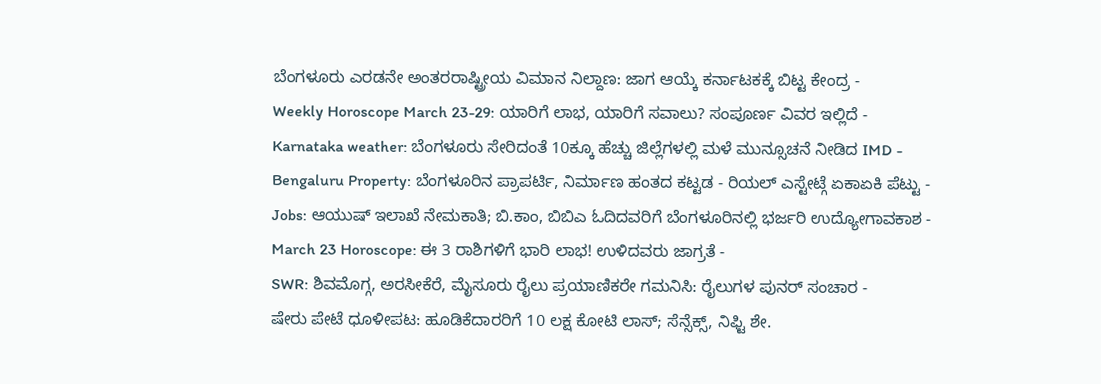ಬೆಂಗಳೂರು ಎರಡನೇ ಅಂತರರಾಷ್ಟ್ರೀಯ ವಿಮಾನ ನಿಲ್ದಾಣ: ಜಾಗ ಆಯ್ಕೆ ಕರ್ನಾಟಕಕ್ಕೆ ಬಿಟ್ಟ ಕೇಂದ್ರ -
Weekly Horoscope March 23-29: ಯಾರಿಗೆ ಲಾಭ, ಯಾರಿಗೆ ಸವಾಲು? ಸಂಪೂರ್ಣ ವಿವರ ಇಲ್ಲಿದೆ -
Karnataka weather: ಬೆಂಗಳೂರು ಸೇರಿದಂತೆ 10ಕ್ಕೂ ಹೆಚ್ಚು ಜಿಲ್ಲೆಗಳಲ್ಲಿ ಮಳೆ ಮುನ್ಸೂಚನೆ ನೀಡಿದ IMD -
Bengaluru Property: ಬೆಂಗಳೂರಿನ ಪ್ರಾಪರ್ಟಿ, ನಿರ್ಮಾಣ ಹಂತದ ಕಟ್ಟಡ - ರಿಯಲ್ ಎಸ್ಟೇಟ್ಗೆ ಏಕಾಏಕಿ ಪೆಟ್ಟು -
Jobs: ಆಯುಷ್ ಇಲಾಖೆ ನೇಮಕಾತಿ; ಬಿ.ಕಾಂ, ಬಿಬಿಎ ಓದಿದವರಿಗೆ ಬೆಂಗಳೂರಿನಲ್ಲಿ ಭರ್ಜರಿ ಉದ್ಯೋಗಾವಕಾಶ -
March 23 Horoscope: ಈ 3 ರಾಶಿಗಳಿಗೆ ಭಾರಿ ಲಾಭ! ಉಳಿದವರು ಜಾಗ್ರತೆ -
SWR: ಶಿವಮೊಗ್ಗ, ಅರಸೀಕೆರೆ, ಮೈಸೂರು ರೈಲು ಪ್ರಯಾಣಿಕರೇ ಗಮನಿಸಿ: ರೈಲುಗಳ ಪುನರ್ ಸಂಚಾರ -
ಷೇರು ಪೇಟೆ ಧೂಳೀಪಟ: ಹೂಡಿಕೆದಾರರಿಗೆ 10 ಲಕ್ಷ ಕೋಟಿ ಲಾಸ್; ಸೆನ್ಸೆಕ್ಸ್, ನಿಫ್ಟಿ ಶೇ.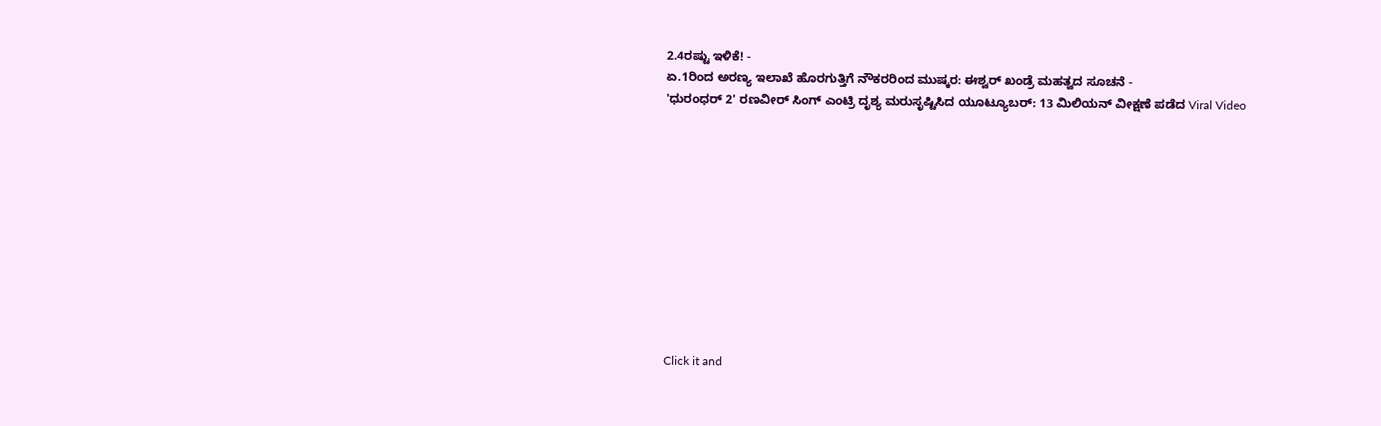2.4ರಷ್ಟು ಇಳಿಕೆ! -
ಏ.1ರಿಂದ ಅರಣ್ಯ ಇಲಾಖೆ ಹೊರಗುತ್ತಿಗೆ ನೌಕರರಿಂದ ಮುಷ್ಕರ: ಈಶ್ವರ್ ಖಂಡ್ರೆ ಮಹತ್ವದ ಸೂಚನೆ -
'ಧುರಂಧರ್ 2' ರಣವೀರ್ ಸಿಂಗ್ ಎಂಟ್ರಿ ದೃಶ್ಯ ಮರುಸೃಷ್ಟಿಸಿದ ಯೂಟ್ಯೂಬರ್: 13 ಮಿಲಿಯನ್ ವೀಕ್ಷಣೆ ಪಡೆದ Viral Video











Click it and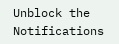Unblock the Notifications